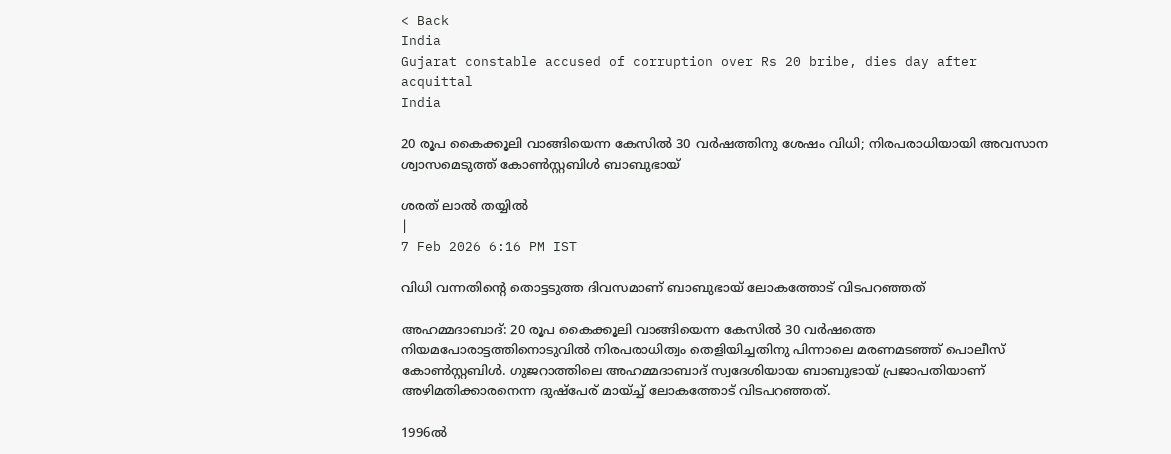< Back
India
Gujarat constable accused of corruption over Rs 20 bribe, dies day after acquittal
India

20 രൂപ കൈക്കൂലി വാങ്ങിയെന്ന കേസില്‍ 30 വര്‍ഷത്തിനു ശേഷം വിധി; നിരപരാധിയായി അവസാന ശ്വാസമെടുത്ത് കോണ്‍സ്റ്റബിള്‍ ബാബുഭായ്

ശരത് ലാൽ തയ്യിൽ
|
7 Feb 2026 6:16 PM IST

വിധി വന്നതിൻ്റെ തൊട്ടടുത്ത ദിവസമാണ് ബാബുഭായ് ലോകത്തോട് വിടപറഞ്ഞത്

അഹമ്മദാബാദ്: 20 രൂപ കൈക്കൂലി വാങ്ങിയെന്ന കേസില്‍ 30 വര്‍ഷത്തെ നിയമപോരാട്ടത്തിനൊടുവില്‍ നിരപരാധിത്വം തെളിയിച്ചതിനു പിന്നാലെ മരണമടഞ്ഞ് പൊലീസ് കോണ്‍സ്റ്റബിള്‍. ഗുജറാത്തിലെ അഹമ്മദാബാദ് സ്വദേശിയായ ബാബുഭായ് പ്രജാപതിയാണ് അഴിമതിക്കാരനെന്ന ദുഷ്‌പേര് മായ്ച്ച് ലോകത്തോട് വിടപറഞ്ഞത്.

1996ല്‍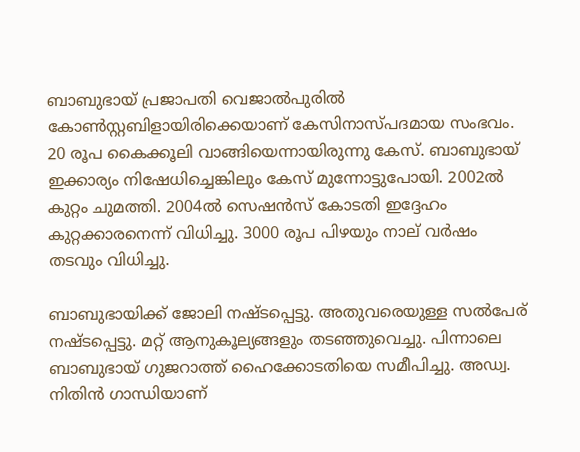ബാബുഭായ് പ്രജാപതി വെജാല്‍പുരില്‍ കോണ്‍സ്റ്റബിളായിരിക്കെയാണ് കേസിനാസ്പദമായ സംഭവം. 20 രൂപ കൈക്കൂലി വാങ്ങിയെന്നായിരുന്നു കേസ്. ബാബുഭായ് ഇക്കാര്യം നിഷേധിച്ചെങ്കിലും കേസ് മുന്നോട്ടുപോയി. 2002ല്‍ കുറ്റം ചുമത്തി. 2004ല്‍ സെഷന്‍സ് കോടതി ഇദ്ദേഹം കുറ്റക്കാരനെന്ന് വിധിച്ചു. 3000 രൂപ പിഴയും നാല് വര്‍ഷം തടവും വിധിച്ചു.

ബാബുഭായിക്ക് ജോലി നഷ്ടപ്പെട്ടു. അതുവരെയുള്ള സല്‍പേര് നഷ്ടപ്പെട്ടു. മറ്റ് ആനുകൂല്യങ്ങളും തടഞ്ഞുവെച്ചു. പിന്നാലെ ബാബുഭായ് ഗുജറാത്ത് ഹൈക്കോടതിയെ സമീപിച്ചു. അഡ്വ. നിതിന്‍ ഗാന്ധിയാണ്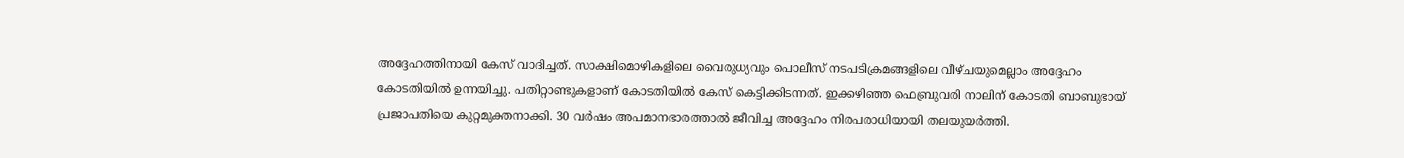അദ്ദേഹത്തിനായി കേസ് വാദിച്ചത്. സാക്ഷിമൊഴികളിലെ വൈരുധ്യവും പൊലീസ് നടപടിക്രമങ്ങളിലെ വീഴ്ചയുമെല്ലാം അദ്ദേഹം കോടതിയില്‍ ഉന്നയിച്ചു. പതിറ്റാണ്ടുകളാണ് കോടതിയില്‍ കേസ് കെട്ടിക്കിടന്നത്. ഇക്കഴിഞ്ഞ ഫെബ്രുവരി നാലിന് കോടതി ബാബുഭായ് പ്രജാപതിയെ കുറ്റമുക്തനാക്കി. 30 വര്‍ഷം അപമാനഭാരത്താല്‍ ജീവിച്ച അദ്ദേഹം നിരപരാധിയായി തലയുയര്‍ത്തി.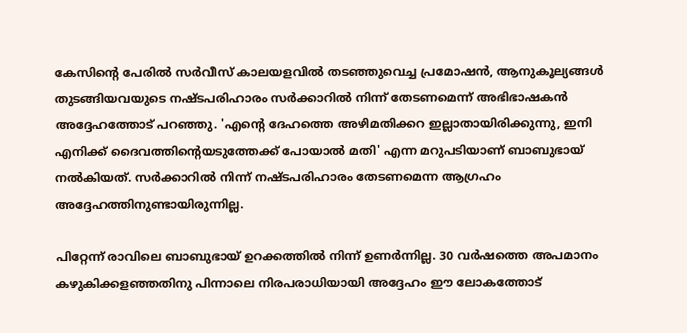കേസിന്റെ പേരില്‍ സര്‍വീസ് കാലയളവില്‍ തടഞ്ഞുവെച്ച പ്രമോഷന്‍, ആനുകൂല്യങ്ങള്‍ തുടങ്ങിയവയുടെ നഷ്ടപരിഹാരം സര്‍ക്കാറില്‍ നിന്ന് തേടണമെന്ന് അഭിഭാഷകന്‍ അദ്ദേഹത്തോട് പറഞ്ഞു. 'എന്റെ ദേഹത്തെ അഴിമതിക്കറ ഇല്ലാതായിരിക്കുന്നു, ഇനി എനിക്ക് ദൈവത്തിന്റെയടുത്തേക്ക് പോയാല്‍ മതി' എന്ന മറുപടിയാണ് ബാബുഭായ് നല്‍കിയത്. സര്‍ക്കാറില്‍ നിന്ന് നഷ്ടപരിഹാരം തേടണമെന്ന ആഗ്രഹം അദ്ദേഹത്തിനുണ്ടായിരുന്നില്ല.

പിറ്റേന്ന് രാവിലെ ബാബുഭായ് ഉറക്കത്തില്‍ നിന്ന് ഉണര്‍ന്നില്ല. 30 വര്‍ഷത്തെ അപമാനം കഴുകിക്കളഞ്ഞതിനു പിന്നാലെ നിരപരാധിയായി അദ്ദേഹം ഈ ലോകത്തോട്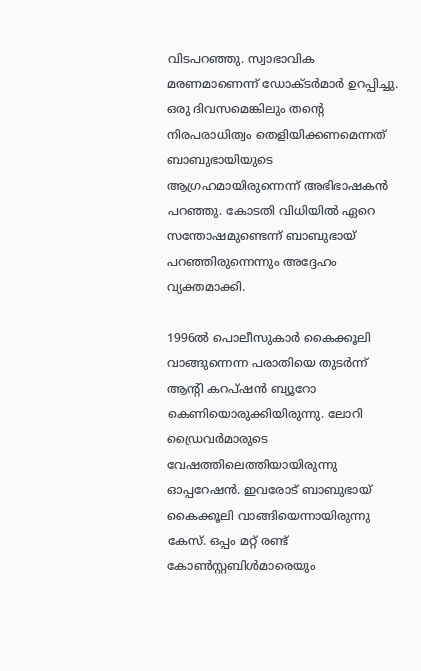വിടപറഞ്ഞു. സ്വാഭാവിക മരണമാണെന്ന് ഡോക്ടര്‍മാര്‍ ഉറപ്പിച്ചു. ഒരു ദിവസമെങ്കിലും തന്റെ നിരപരാധിത്വം തെളിയിക്കണമെന്നത് ബാബുഭായിയുടെ ആഗ്രഹമായിരുന്നെന്ന് അഭിഭാഷകന്‍ പറഞ്ഞു. കോടതി വിധിയില്‍ ഏറെ സന്തോഷമുണ്ടെന്ന് ബാബുഭായ് പറഞ്ഞിരുന്നെന്നും അദ്ദേഹം വ്യക്തമാക്കി.

1996ല്‍ പൊലീസുകാര്‍ കൈക്കൂലി വാങ്ങുന്നെന്ന പരാതിയെ തുടര്‍ന്ന് ആന്റി കറപ്ഷന്‍ ബ്യൂറോ കെണിയൊരുക്കിയിരുന്നു. ലോറി ഡ്രൈവര്‍മാരുടെ വേഷത്തിലെത്തിയായിരുന്നു ഓപ്പറേഷന്‍. ഇവരോട് ബാബുഭായ് കൈക്കൂലി വാങ്ങിയെന്നായിരുന്നു കേസ്. ഒപ്പം മറ്റ് രണ്ട് കോണ്‍സ്റ്റബിള്‍മാരെയും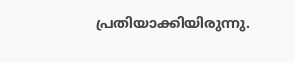പ്രതിയാക്കിയിരുന്നു.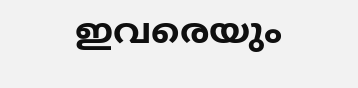ഇവരെയും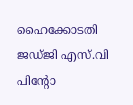ഹൈക്കോടതി ജഡ്ജി എസ്.വി പിന്റോ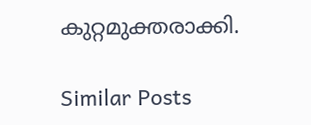കുറ്റമുക്തരാക്കി.

Similar Posts